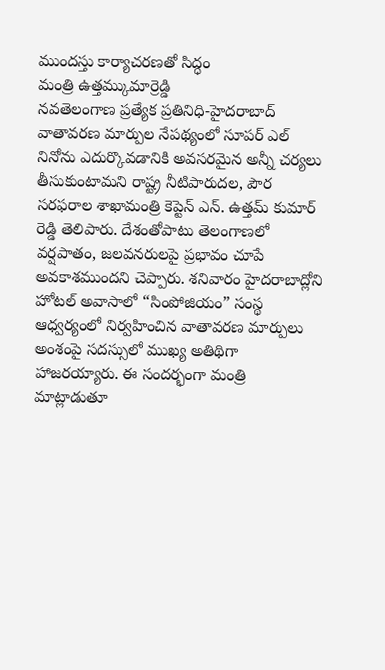ముందస్తు కార్యాచరణతో సిద్ధం
మంత్రి ఉత్తమ్కుమార్రెడ్డి
నవతెలంగాణ ప్రత్యేక ప్రతినిధి-హైదరాబాద్
వాతావరణ మార్పుల నేపథ్యంలో సూపర్ ఎల్ నినోను ఎదుర్కొవడానికి అవసరమైన అన్నీ చర్యలు తీసుకుంటామని రాష్ట్ర నీటిపారుదల, పౌర సరఫరాల శాఖామంత్రి కెప్టెన్ ఎన్. ఉత్తమ్ కుమార్ రెడ్డి తెలిపారు. దేశంతోపాటు తెలంగాణలో వర్షపాతం, జలవనరులపై ప్రభావం చూపే అవకాశముందని చెప్పారు. శనివారం హైదరాబాద్లోని హోటల్ అవాసాలో “సింపోజియం” సంస్థ ఆధ్వర్యంలో నిర్వహించిన వాతావరణ మార్పులు అంశంపై సదస్సులో ముఖ్య అతిథిగా హాజరయ్యారు. ఈ సందర్భంగా మంత్రి మాట్లాడుతూ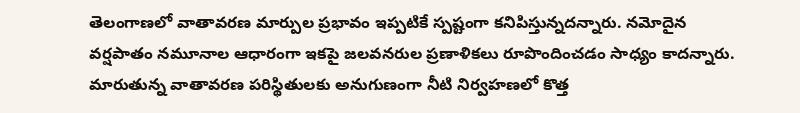తెలంగాణలో వాతావరణ మార్పుల ప్రభావం ఇప్పటికే స్పష్టంగా కనిపిస్తున్నదన్నారు. నమోదైన వర్షపాతం నమూనాల ఆధారంగా ఇకపై జలవనరుల ప్రణాళికలు రూపొందించడం సాధ్యం కాదన్నారు. మారుతున్న వాతావరణ పరిస్థితులకు అనుగుణంగా నీటి నిర్వహణలో కొత్త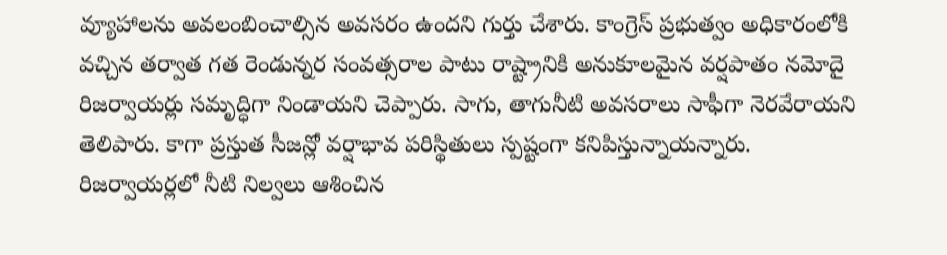వ్యూహాలను అవలంబించాల్సిన అవసరం ఉందని గుర్తు చేశారు. కాంగ్రెస్ ప్రభుత్వం అధికారంలోకి వచ్చిన తర్వాత గత రెండున్నర సంవత్సరాల పాటు రాష్ట్రానికి అనుకూలమైన వర్షపాతం నమోదై రిజర్వాయర్లు సమృద్ధిగా నిండాయని చెప్పారు. సాగు, తాగునీటి అవసరాలు సాఫీగా నెరవేరాయని తెలిపారు. కాగా ప్రస్తుత సీజన్లో వర్షాభావ పరిస్థితులు స్పష్టంగా కనిపిస్తున్నాయన్నారు. రిజర్వాయర్లలో నీటి నిల్వలు ఆశించిన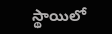స్థాయిలో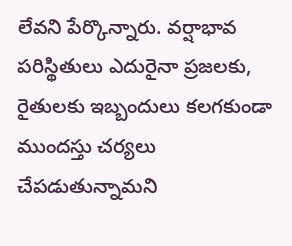లేవని పేర్కొన్నారు. వర్షాభావ పరిస్థితులు ఎదురైనా ప్రజలకు, రైతులకు ఇబ్బందులు కలగకుండా ముందస్తు చర్యలు చేపడుతున్నామని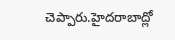చెప్పారు.హైదరాబాద్లో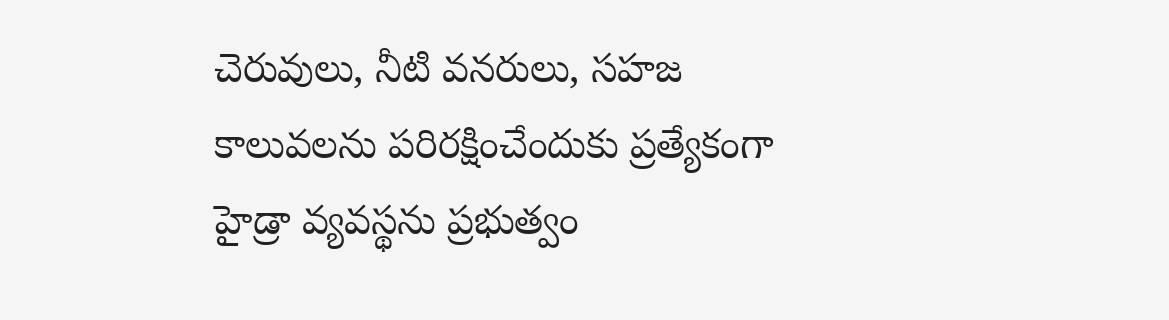చెరువులు, నీటి వనరులు, సహజ కాలువలను పరిరక్షించేందుకు ప్రత్యేకంగా హైడ్రా వ్యవస్థను ప్రభుత్వం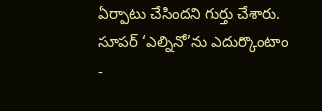ఏర్పాటు చేసిందని గుర్తు చేశారు.
సూపర్ ‘ఎల్నినో’ను ఎదుర్కొంటాం
-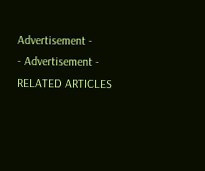Advertisement -
- Advertisement -
RELATED ARTICLES